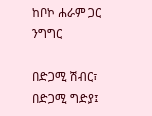ከቦኮ ሐራም ጋር ንግግር

በድጋሚ ሽብር፣ በድጋሚ ግድያ፤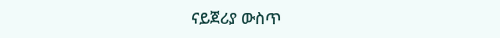ናይጀሪያ ውስጥ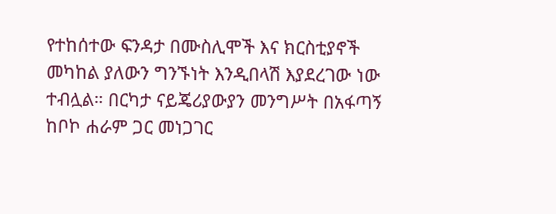የተከሰተው ፍንዳታ በሙስሊሞች እና ክርስቲያኖች መካከል ያለውን ግንኙነት እንዲበላሽ እያደረገው ነው ተብሏል። በርካታ ናይጄሪያውያን መንግሥት በአፋጣኝ ከቦኮ ሐራም ጋር መነጋገር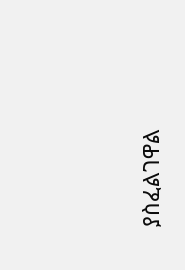ያስፈልገዋል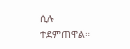ሲሉ ተደምጠዋል።